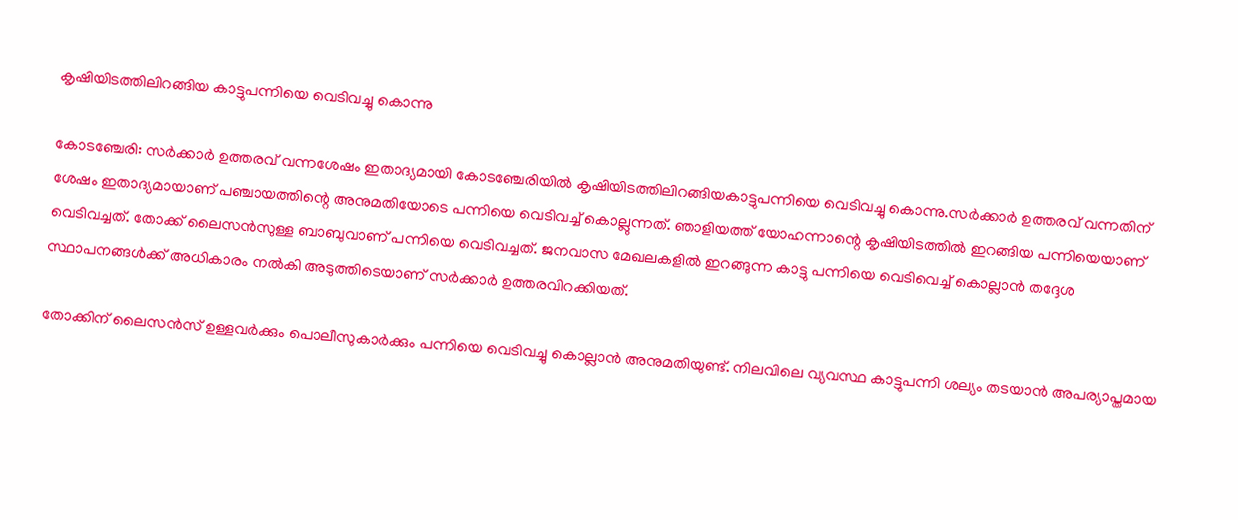കൃഷിയിടത്തിലിറങ്ങിയ കാട്ടുപന്നിയെ വെടിവച്ചു കൊന്നു

കോടഞ്ചേരി: സർക്കാർ ഉത്തരവ് വന്നശേഷം ഇതാദ്യമായി കോടഞ്ചേരിയിൽ കൃഷിയിടത്തിലിറങ്ങിയകാട്ടുപന്നിയെ വെടിവച്ചു കൊന്നു.സർക്കാർ ഉത്തരവ്‌ വന്നതിന്‌ ശേഷം ഇതാദ്യമായാണ്‌ പഞ്ചായത്തിന്റെ അനുമതിയോടെ പന്നിയെ വെടിവച്ച്‌ കൊല്ലുന്നത്‌. ഞാളിയത്ത്‌ യോഹന്നാന്റെ കൃഷിയിടത്തിൽ ഇറങ്ങിയ പന്നിയെയാണ്‌ വെടിവച്ചത്‌. തോക്ക്‌ ലൈസൻസുള്ള ബാബുവാണ്‌ പന്നിയെ വെടിവച്ചത്‌. ജനവാസ മേഖലകളിൽ ഇറങ്ങുന്ന കാട്ടു പന്നിയെ വെടിവെച്ച്‌ കൊല്ലാൻ തദ്ദേശ സ്ഥാപനങ്ങൾക്ക്‌ അധികാരം നൽകി അടുത്തിടെയാണ്‌ സർക്കാർ ഉത്തരവിറക്കിയത്‌.

തോക്കിന്‌ ലൈസൻസ്‌ ഉള്ളവർക്കും പൊലീസുകാർക്കും പന്നിയെ വെടിവച്ചു കൊല്ലാൻ അനുമതിയുണ്ട്‌. നിലവിലെ വ്യവസ്ഥ കാട്ടുപന്നി ശല്യം തടയാൻ അപര്യാപ്തമായ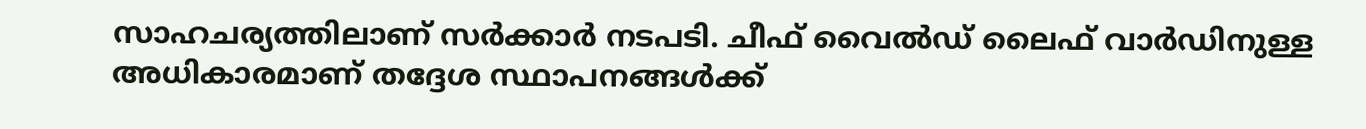സാഹചര്യത്തിലാണ്‌ സർക്കാർ നടപടി. ചീഫ്‌ വൈൽഡ്‌ ലൈഫ്‌ വാർഡിനുള്ള അധികാരമാണ്‌ തദ്ദേശ സ്ഥാപനങ്ങൾക്ക്‌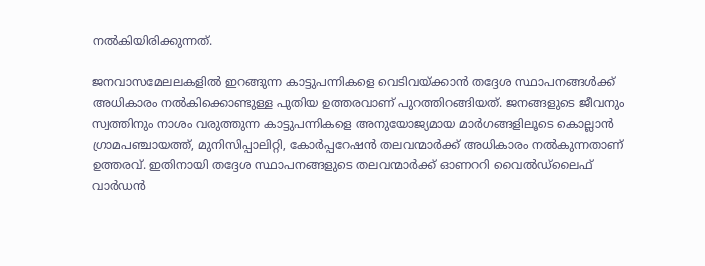നൽകിയിരിക്കുന്നത്‌.

ജനവാസമേലലകളിൽ ഇറങ്ങുന്ന കാട്ടുപന്നികളെ വെടിവയ്ക്കാൻ തദ്ദേശ സ്ഥാപനങ്ങൾക്ക്‌ അധികാരം നൽകിക്കൊണ്ടുള്ള പുതിയ ഉത്തരവാണ്‌ പുറത്തിറങ്ങിയത്‌. ജനങ്ങളുടെ ജീവനും സ്വത്തിനും നാശം വരുത്തുന്ന കാട്ടുപന്നികളെ അനുയോജ്യമായ മാർഗങ്ങളിലൂടെ കൊല്ലാൻ ഗ്രാമപഞ്ചായത്ത്‌, മുനിസിപ്പാലിറ്റി, കോർപ്പറേഷൻ തലവന്മാർക്ക്‌ അധികാരം നൽകുന്നതാണ്‌ ഉത്തരവ്‌. ഇതിനായി തദ്ദേശ സ്ഥാപനങ്ങളുടെ തലവന്മാർക്ക്‌ ഓണററി വൈൽഡ്‌ലൈഫ്‌ വാർഡൻ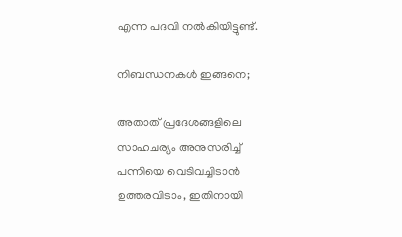എന്ന പദവി നൽകിയിട്ടുണ്ട്‌.

നിബന്ധനകൾ ഇങ്ങനെ;

അതാത്‌ പ്രദേശങ്ങളിലെ സാഹചര്യം അനുസരിച്ച്‌ പന്നിയെ വെടിവച്ചിടാൻ ഉത്തരവിടാം, ഇതിനായി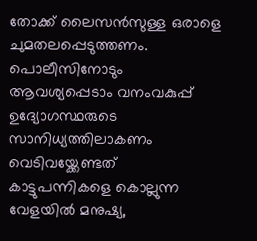തോക്ക്‌ ലൈസൻസുള്ള ഒരാളെ ചുമതലപ്പെടുത്തണം. പൊലീസിനോടും ആവശ്യപ്പെടാം വനംവകുപ്പ്‌ ഉദ്യോഗസ്ഥരുടെ സാനിധ്യത്തിലാകണം വെടിവയ്ക്കേണ്ടത്‌ കാട്ടുപന്നികളെ കൊല്ലുന്ന വേളയിൽ മനുഷ്യ,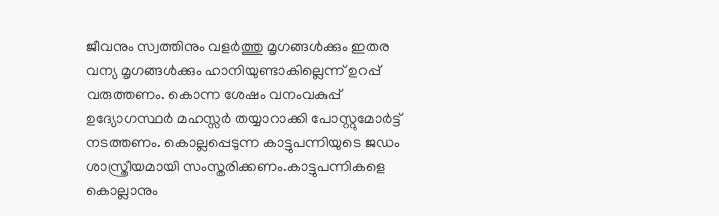ജീവനും സ്വത്തിനും വളർത്തു മൃഗങ്ങൾക്കും ഇതര വന്യ മൃഗങ്ങൾക്കും ഹാനിയുണ്ടാകില്ലെന്ന്‌ ഉറപ്പ്‌ വരുത്തണം. കൊന്ന ശേഷം വനംവകുപ്പ്‌ ഉദ്യോഗസ്ഥർ മഹസ്സർ തയ്യാറാക്കി പോസ്റ്റുമോർട്ട്‌ നടത്തണം. കൊല്ലപ്പെടുന്ന കാട്ടുപന്നിയുടെ ജഡം ശാസ്ത്രീയമായി സംസ്തരിക്കണം.കാട്ടുപന്നികളെ കൊല്ലാനും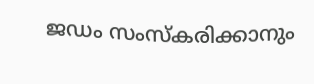ജഡം സംസ്കരിക്കാനും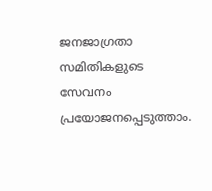ജനജാഗ്രതാ സമിതികളുടെ സേവനം പ്രയോജനപ്പെടുത്താം.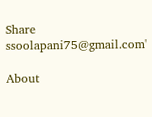Share
ssoolapani75@gmail.com'

About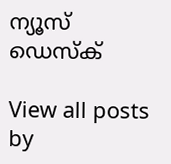ന്യൂസ് ഡെസ്ക്

View all posts by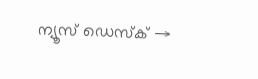ന്യൂസ് ഡെസ്ക് →